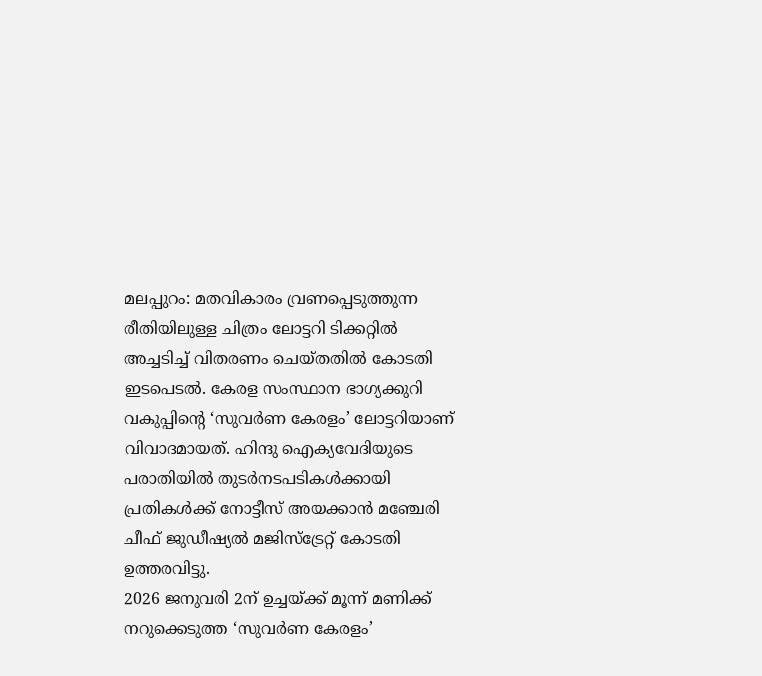മലപ്പുറം: മതവികാരം വ്രണപ്പെടുത്തുന്ന രീതിയിലുള്ള ചിത്രം ലോട്ടറി ടിക്കറ്റിൽ അച്ചടിച്ച് വിതരണം ചെയ്തതിൽ കോടതി ഇടപെടൽ. കേരള സംസ്ഥാന ഭാഗ്യക്കുറി വകുപ്പിന്റെ ‘സുവർണ കേരളം’ ലോട്ടറിയാണ് വിവാദമായത്. ഹിന്ദു ഐക്യവേദിയുടെ പരാതിയിൽ തുടർനടപടികൾക്കായി പ്രതികൾക്ക് നോട്ടീസ് അയക്കാൻ മഞ്ചേരി ചീഫ് ജുഡീഷ്യൽ മജിസ്ട്രേറ്റ് കോടതി ഉത്തരവിട്ടു.
2026 ജനുവരി 2ന് ഉച്ചയ്ക്ക് മൂന്ന് മണിക്ക് നറുക്കെടുത്ത ‘സുവർണ കേരളം’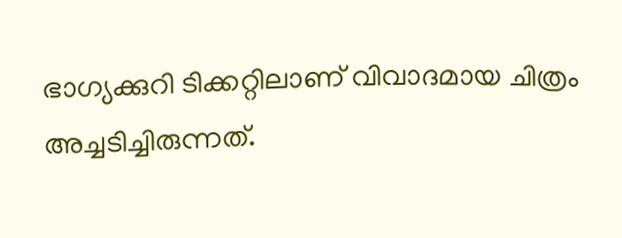ഭാഗ്യക്കുറി ടിക്കറ്റിലാണ് വിവാദമായ ചിത്രം അച്ചടിച്ചിരുന്നത്.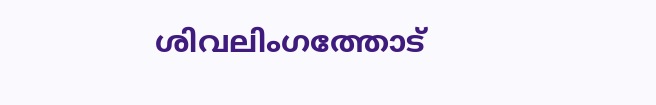ശിവലിംഗത്തോട്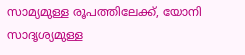സാമ്യമുള്ള രൂപത്തിലേക്ക്, യോനി സാദൃശ്യമുള്ള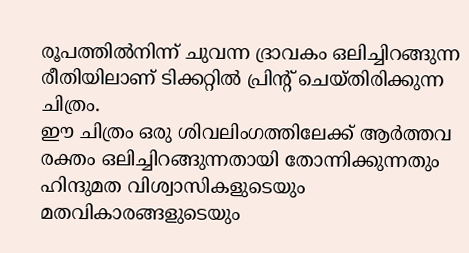രൂപത്തിൽനിന്ന് ചുവന്ന ദ്രാവകം ഒലിച്ചിറങ്ങുന്ന രീതിയിലാണ് ടിക്കറ്റിൽ പ്രിന്റ് ചെയ്തിരിക്കുന്ന ചിത്രം.
ഈ ചിത്രം ഒരു ശിവലിംഗത്തിലേക്ക് ആർത്തവ രക്തം ഒലിച്ചിറങ്ങുന്നതായി തോന്നിക്കുന്നതും ഹിന്ദുമത വിശ്വാസികളുടെയും മതവികാരങ്ങളുടെയും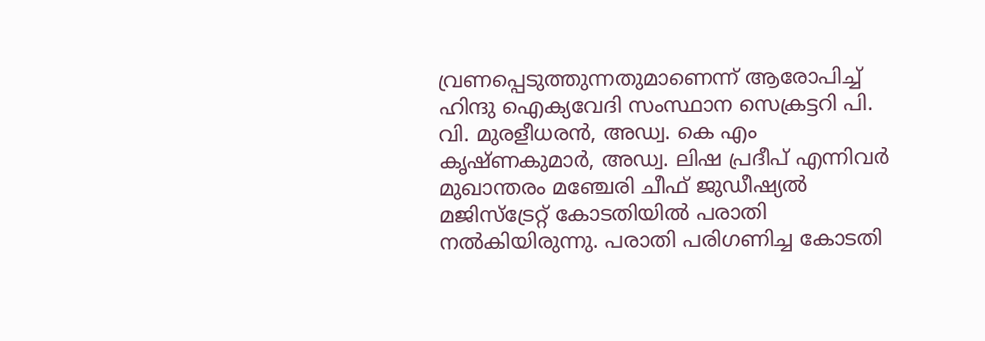വ്രണപ്പെടുത്തുന്നതുമാണെന്ന് ആരോപിച്ച് ഹിന്ദു ഐക്യവേദി സംസ്ഥാന സെക്രട്ടറി പി. വി. മുരളീധരൻ, അഡ്വ. കെ എം കൃഷ്ണകുമാർ, അഡ്വ. ലിഷ പ്രദീപ് എന്നിവർ മുഖാന്തരം മഞ്ചേരി ചീഫ് ജുഡീഷ്യൽ മജിസ്ട്രേറ്റ് കോടതിയിൽ പരാതി നൽകിയിരുന്നു. പരാതി പരിഗണിച്ച കോടതി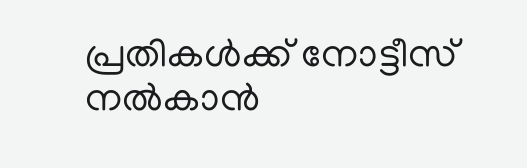പ്രതികൾക്ക് നോട്ടീസ് നൽകാൻ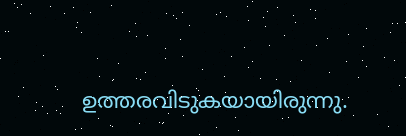ഉത്തരവിടുകയായിരുന്നു.